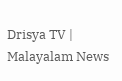Drisya TV | Malayalam News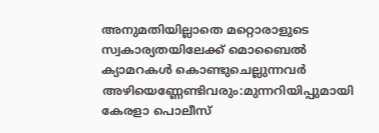അനുമതിയില്ലാതെ മറ്റൊരാളുടെ സ്വകാര്യതയിലേക്ക് മൊബൈൽ ക്യാമറകൾ കൊണ്ടുചെല്ലുന്നവർ അഴിയെണ്ണേണ്ടിവരും:മുന്നറിയിപ്പുമായി കേരളാ പൊലീസ്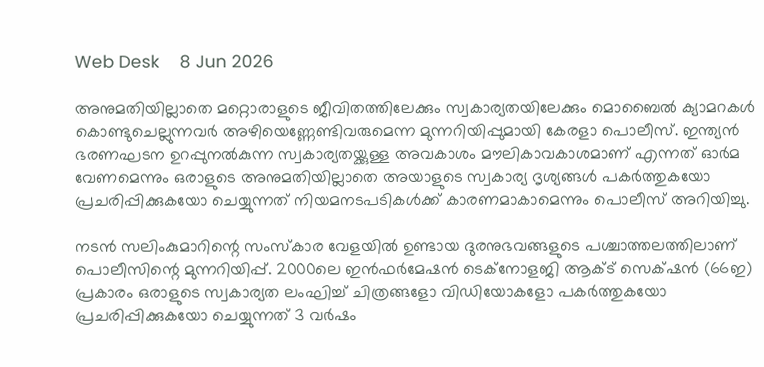Web Desk    8 Jun 2026

അനുമതിയില്ലാതെ മറ്റൊരാളുടെ ജീവിതത്തിലേക്കും സ്വകാര്യതയിലേക്കും മൊബൈൽ ക്യാമറകൾ കൊണ്ടുചെല്ലുന്നവർ അഴിയെണ്ണേണ്ടിവരുമെന്ന മുന്നറിയിപ്പുമായി കേരളാ പൊലീസ്. ഇന്ത്യൻ ഭരണഘടന ഉറപ്പുനൽകുന്ന സ്വകാര്യതയ്ക്കുള്ള അവകാശം മൗലികാവകാശമാണ് എന്നത് ഓർമ വേണമെന്നും ഒരാളുടെ അനുമതിയില്ലാതെ അയാളുടെ സ്വകാര്യ ദൃശ്യങ്ങൾ പകർത്തുകയോ പ്രചരിപ്പിക്കുകയോ ചെയ്യുന്നത് നിയമനടപടികൾക്ക് കാരണമാകാമെന്നും പൊലീസ് അറിയിച്ചു.

നടൻ സലിംകുമാറിന്റെ സംസ്കാര വേളയിൽ ഉണ്ടായ ദുരനുഭവങ്ങളുടെ പശ്ചാത്തലത്തിലാണ് പൊലീസിന്റെ മുന്നറിയിപ്പ്. 2000ലെ ഇൻഫർമേഷൻ ടെക്നോളജി ആക്‌ട് സെക്‌ഷൻ (66ഇ) പ്രകാരം ഒരാളുടെ സ്വകാര്യത ലംഘിച്ച് ചിത്രങ്ങളോ വിഡിയോകളോ പകർത്തുകയോ പ്രചരിപ്പിക്കുകയോ ചെയ്യുന്നത് 3 വർഷം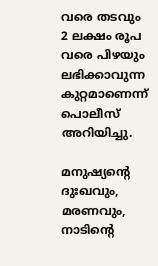വരെ തടവും 2 ലക്ഷം രൂപ വരെ പിഴയും ലഭിക്കാവുന്ന കുറ്റമാണെന്ന് പൊലീസ് അറിയിച്ചു.

മനുഷ്യൻ്റെ ദുഃഖവും, മരണവും, നാടിന്റെ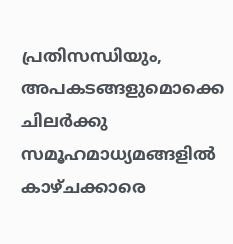പ്രതിസന്ധിയും, അപകടങ്ങളുമൊക്കെ ചിലർക്കു സമൂഹമാധ്യമങ്ങളിൽ കാഴ്ചക്കാരെ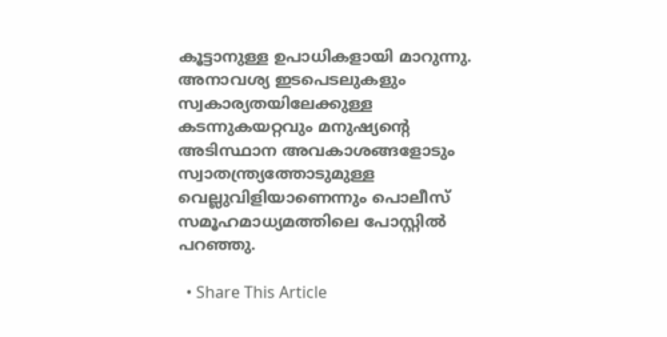കൂട്ടാനുള്ള ഉപാധികളായി മാറുന്നു. അനാവശ്യ ഇടപെടലുകളും സ്വകാര്യതയിലേക്കുള്ള കടന്നുകയറ്റവും മനുഷ്യന്റെ അടിസ്ഥാന അവകാശങ്ങളോടും സ്വാതന്ത്ര്യത്തോടുമുള്ള വെല്ലുവിളിയാണെന്നും പൊലീസ് സമൂഹമാധ്യമത്തിലെ പോസ്റ്റിൽ പറഞ്ഞു.

  • Share This Article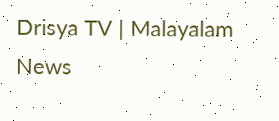Drisya TV | Malayalam News